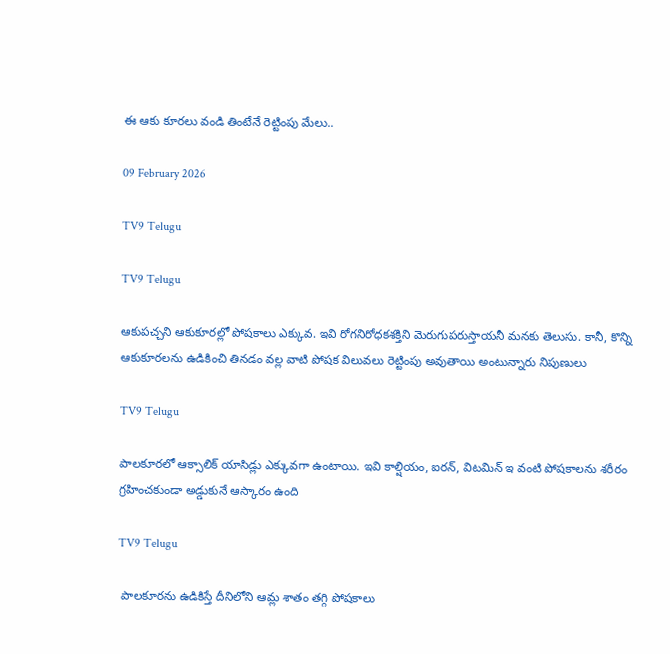ఈ ఆకు కూరలు వండి తింటేనే రెట్టింపు మేలు..

09 February 2026

TV9 Telugu

TV9 Telugu

ఆకుపచ్చని ఆకుకూరల్లో పోషకాలు ఎక్కువ. ఇవి రోగనిరోధకశక్తిని మెరుగుపరుస్తాయనీ మనకు తెలుసు. కానీ, కొన్ని ఆకుకూరలను ఉడికించి తినడం వల్ల వాటి పోషక విలువలు రెట్టింపు అవుతాయి అంటున్నారు నిపుణులు

TV9 Telugu

పాలకూరలో ఆక్సాలిక్‌ యాసిడ్లు ఎక్కువగా ఉంటాయి. ఇవి కాల్షియం, ఐరన్, విటమిన్‌ ఇ వంటి పోషకాలను శరీరం గ్రహించకుండా అడ్డుకునే ఆస్కారం ఉంది

TV9 Telugu

 పాలకూరను ఉడికిస్తే దీనిలోని ఆమ్ల శాతం తగ్గి పోషకాలు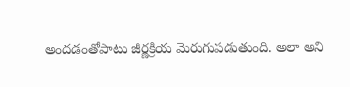అందడంతోపాటు జీర్ణక్రియ మెరుగుపడుతుంది. అలా అని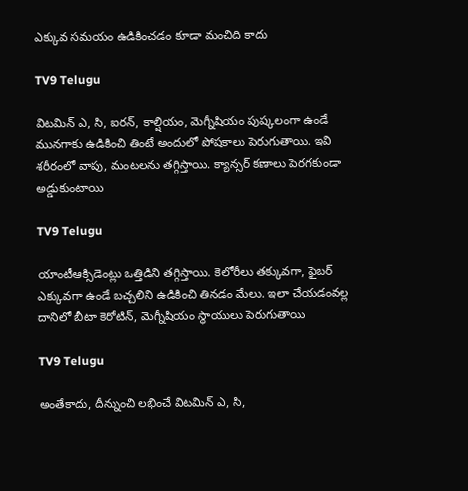ఎక్కువ సమయం ఉడికించడం కూడా మంచిది కాదు

TV9 Telugu

విటమిన్‌ ఎ, సి, ఐరన్, కాల్షియం, మెగ్నీషియం పుష్కలంగా ఉండే మునగాకు ఉడికించి తింటే అందులో పోషకాలు పెరుగుతాయి. ఇవి శరీరంలో వాపు, మంటలను తగ్గిస్తాయి. క్యాన్సర్‌ కణాలు పెరగకుండా అడ్డుకుంటాయి

TV9 Telugu

యాంటీఆక్సిడెంట్లు ఒత్తిడిని తగ్గిస్తాయి. కెలోరీలు తక్కువగా, ఫైబర్‌ ఎక్కువగా ఉండే బచ్చలిని ఉడికించి తినడం మేలు. ఇలా చేయడంవల్ల దానిలో బీటా కెరోటిన్, మెగ్నీషియం స్థాయులు పెరుగుతాయి

TV9 Telugu

అంతేకాదు, దీన్నుంచి లభించే విటమిన్‌ ఎ, సి,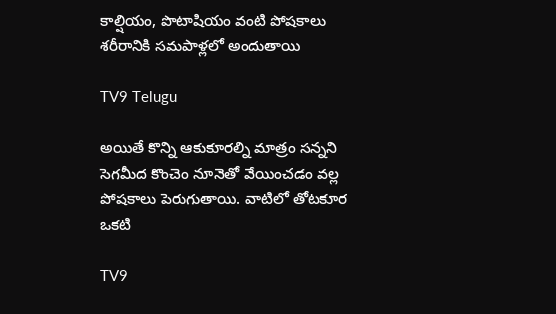కాల్షియం, పొటాషియం వంటి పోషకాలు శరీరానికి సమపాళ్లలో అందుతాయి

TV9 Telugu

అయితే కొన్ని ఆకుకూరల్ని మాత్రం సన్నని సెగమీద కొంచెం నూనెతో వేయించడం వల్ల పోషకాలు పెరుగుతాయి. వాటిలో తోటకూర ఒకటి

TV9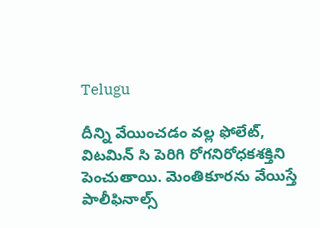Telugu

దీన్ని వేయించడం వల్ల ఫోలేట్, విటమిన్‌ సి పెరిగి రోగనిరోధకశక్తిని పెంచుతాయి. మెంతికూరను వేయిస్తే పాలీఫినాల్స్‌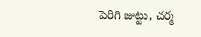పెరిగి జుట్టు, చర్మ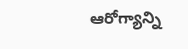ఆరోగ్యాన్ని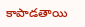కాపాడతాయి